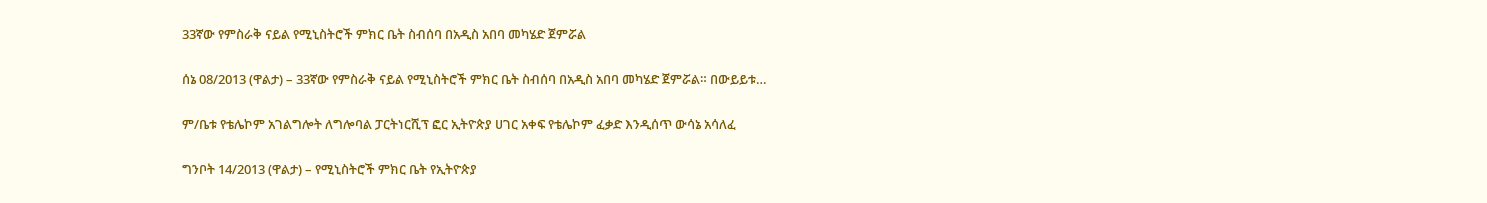33ኛው የምስራቅ ናይል የሚኒስትሮች ምክር ቤት ስብሰባ በአዲስ አበባ መካሄድ ጀምሯል

ሰኔ 08/2013 (ዋልታ) – 33ኛው የምስራቅ ናይል የሚኒስትሮች ምክር ቤት ስብሰባ በአዲስ አበባ መካሄድ ጀምሯል። በውይይቱ…

ም/ቤቱ የቴሌኮም አገልግሎት ለግሎባል ፓርትነርሺፕ ፎር ኢትዮጵያ ሀገር አቀፍ የቴሌኮም ፈቃድ እንዲሰጥ ውሳኔ አሳለፈ

ግንቦት 14/2013 (ዋልታ) – የሚኒስትሮች ምክር ቤት የኢትዮጵያ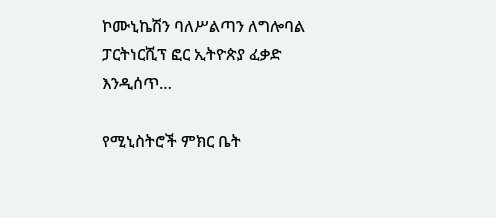ኮሙኒኬሽን ባለሥልጣን ለግሎባል ፓርትነርሺፕ ፎር ኢትዮጵያ ፈቃድ እንዲሰጥ…

የሚኒስትሮች ምክር ቤት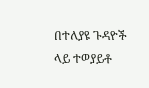በተለያዩ ጉዳዮች ላይ ተወያይቶ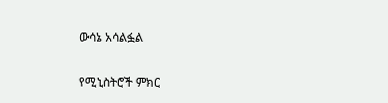ውሳኔ አሳልፏል

የሚኒስትሮች ምክር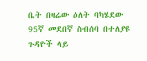ቤት በዛሬው ዕለት ባካሄደው 95ኛ መደበኛ ስብሰባ በተለያዩ ጉዳዮች ላይ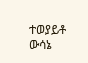ተወያይቶ ውሳኔ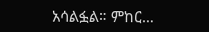አሳልፏል። ምከር…